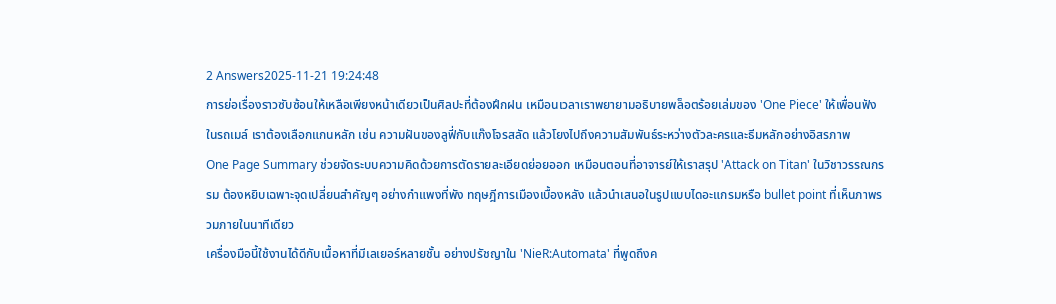2 Answers2025-11-21 19:24:48
การย่อเรื่องราวซับซ้อนให้เหลือเพียงหน้าเดียวเป็นศิลปะที่ต้องฝึกฝน เหมือนเวลาเราพยายามอธิบายพล็อตร้อยเล่มของ 'One Piece' ให้เพื่อนฟังในรถเมล์ เราต้องเลือกแกนหลัก เช่น ความฝันของลูฟี่กับแก๊งโจรสลัด แล้วโยงไปถึงความสัมพันธ์ระหว่างตัวละครและธีมหลักอย่างอิสรภาพ
One Page Summary ช่วยจัดระบบความคิดด้วยการตัดรายละเอียดย่อยออก เหมือนตอนที่อาจารย์ให้เราสรุป 'Attack on Titan' ในวิชาวรรณกรรม ต้องหยิบเฉพาะจุดเปลี่ยนสำคัญๆ อย่างกำแพงที่พัง ทฤษฎีการเมืองเบื้องหลัง แล้วนำเสนอในรูปแบบไดอะแกรมหรือ bullet point ที่เห็นภาพรวมภายในนาทีเดียว
เครื่องมือนี้ใช้งานได้ดีกับเนื้อหาที่มีเลเยอร์หลายชั้น อย่างปรัชญาใน 'NieR:Automata' ที่พูดถึงค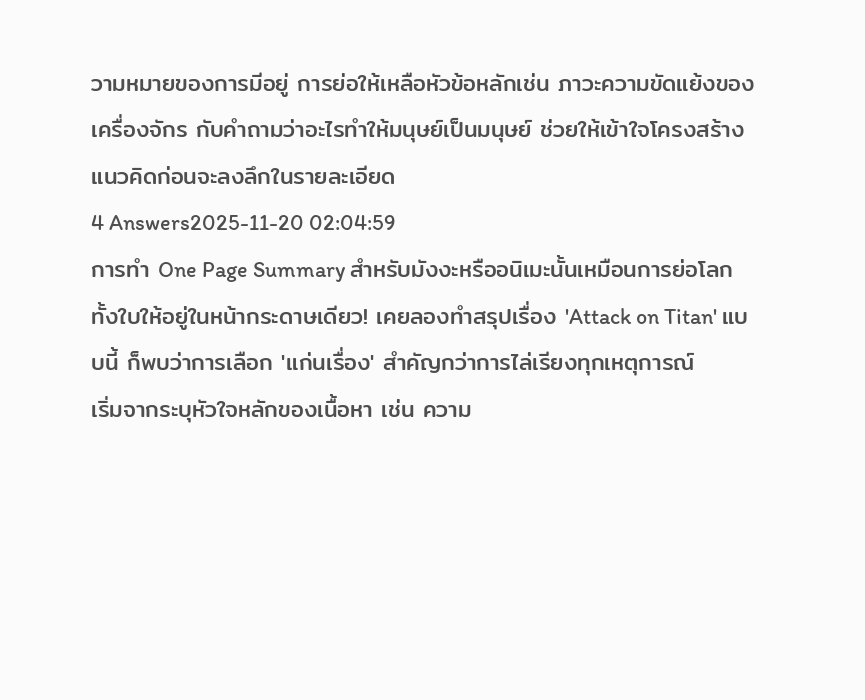วามหมายของการมีอยู่ การย่อให้เหลือหัวข้อหลักเช่น ภาวะความขัดแย้งของเครื่องจักร กับคำถามว่าอะไรทำให้มนุษย์เป็นมนุษย์ ช่วยให้เข้าใจโครงสร้างแนวคิดก่อนจะลงลึกในรายละเอียด
4 Answers2025-11-20 02:04:59
การทำ One Page Summary สำหรับมังงะหรืออนิเมะนั้นเหมือนการย่อโลกทั้งใบให้อยู่ในหน้ากระดาษเดียว! เคยลองทำสรุปเรื่อง 'Attack on Titan' แบบนี้ ก็พบว่าการเลือก 'แก่นเรื่อง' สำคัญกว่าการไล่เรียงทุกเหตุการณ์
เริ่มจากระบุหัวใจหลักของเนื้อหา เช่น ความ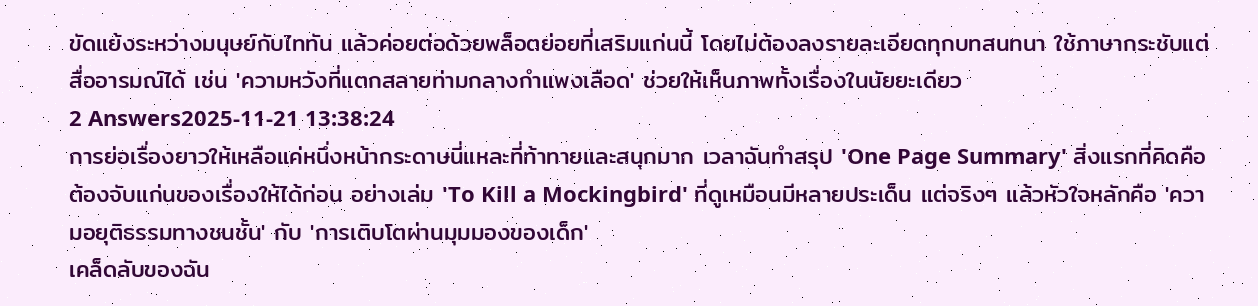ขัดแย้งระหว่างมนุษย์กับไททัน แล้วค่อยต่อด้วยพล็อตย่อยที่เสริมแก่นนี้ โดยไม่ต้องลงรายละเอียดทุกบทสนทนา ใช้ภาษากระชับแต่สื่ออารมณ์ได้ เช่น 'ความหวังที่แตกสลายท่ามกลางกำแพงเลือด' ช่วยให้เห็นภาพทั้งเรื่องในนัยยะเดียว
2 Answers2025-11-21 13:38:24
การย่อเรื่องยาวให้เหลือแค่หนึ่งหน้ากระดาษนี่แหละที่ท้าทายและสนุกมาก เวลาฉันทำสรุป 'One Page Summary' สิ่งแรกที่คิดคือต้องจับแก่นของเรื่องให้ได้ก่อน อย่างเล่ม 'To Kill a Mockingbird' ที่ดูเหมือนมีหลายประเด็น แต่จริงๆ แล้วหัวใจหลักคือ 'ความอยุติธรรมทางชนชั้น' กับ 'การเติบโตผ่านมุมมองของเด็ก'
เคล็ดลับของฉัน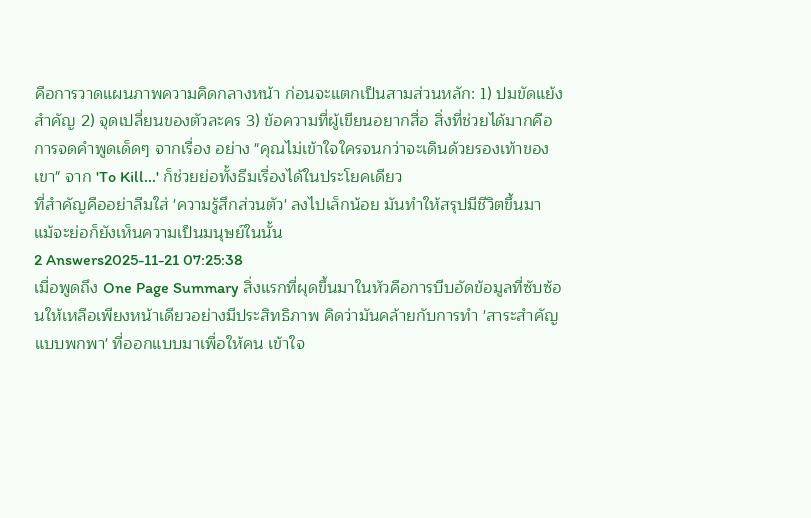คือการวาดแผนภาพความคิดกลางหน้า ก่อนจะแตกเป็นสามส่วนหลัก: 1) ปมขัดแย้งสำคัญ 2) จุดเปลี่ยนของตัวละคร 3) ข้อความที่ผู้เขียนอยากสื่อ สิ่งที่ช่วยได้มากคือการจดคำพูดเด็ดๆ จากเรื่อง อย่าง "คุณไม่เข้าใจใครจนกว่าจะเดินด้วยรองเท้าของเขา" จาก 'To Kill...' ก็ช่วยย่อทั้งธีมเรื่องได้ในประโยคเดียว
ที่สำคัญคืออย่าลืมใส่ 'ความรู้สึกส่วนตัว' ลงไปเล็กน้อย มันทำให้สรุปมีชีวิตขึ้นมา แม้จะย่อก็ยังเห็นความเป็นมนุษย์ในนั้น
2 Answers2025-11-21 07:25:38
เมื่อพูดถึง One Page Summary สิ่งแรกที่ผุดขึ้นมาในหัวคือการบีบอัดข้อมูลที่ซับซ้อนให้เหลือเพียงหน้าเดียวอย่างมีประสิทธิภาพ คิดว่ามันคล้ายกับการทำ 'สาระสำคัญแบบพกพา' ที่ออกแบบมาเพื่อให้คน เข้าใจ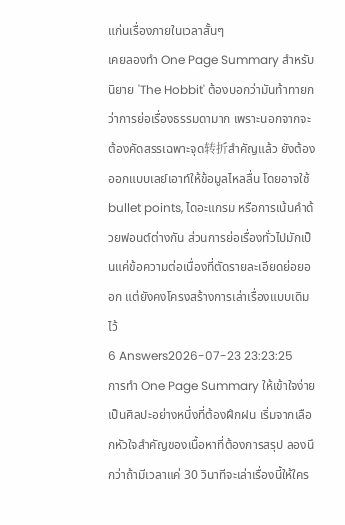แก่นเรื่องภายในเวลาสั้นๆ
เคยลองทำ One Page Summary สำหรับนิยาย 'The Hobbit' ต้องบอกว่ามันท้าทายกว่าการย่อเรื่องธรรมดามาก เพราะนอกจากจะต้องคัดสรรเฉพาะจุด转折สำคัญแล้ว ยังต้องออกแบบเลย์เอาท์ให้ข้อมูลไหลลื่น โดยอาจใช้ bullet points, ไดอะแกรม หรือการเน้นคำด้วยฟอนต์ต่างกัน ส่วนการย่อเรื่องทั่วไปมักเป็นแค่ข้อความต่อเนื่องที่ตัดรายละเอียดย่อยออก แต่ยังคงโครงสร้างการเล่าเรื่องแบบเดิมไว้
6 Answers2026-07-23 23:23:25
การทำ One Page Summary ให้เข้าใจง่ายเป็นศิลปะอย่างหนึ่งที่ต้องฝึกฝน เริ่มจากเลือกหัวใจสำคัญของเนื้อหาที่ต้องการสรุป ลองนึกว่าถ้ามีเวลาแค่ 30 วินาทีจะเล่าเรื่องนี้ให้ใคร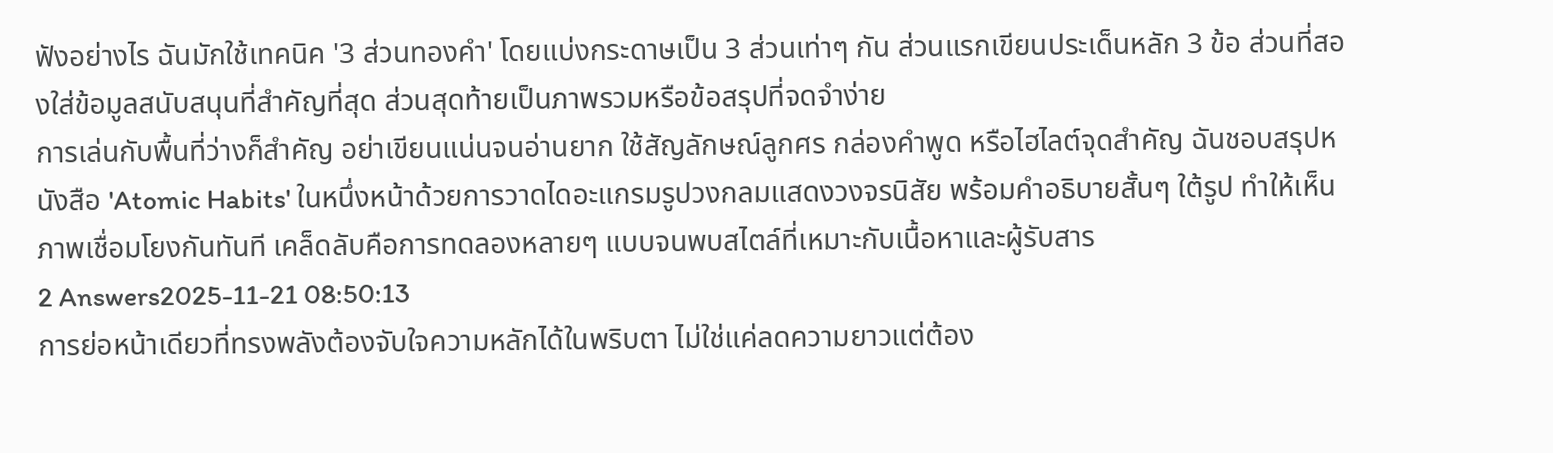ฟังอย่างไร ฉันมักใช้เทคนิค '3 ส่วนทองคำ' โดยแบ่งกระดาษเป็น 3 ส่วนเท่าๆ กัน ส่วนแรกเขียนประเด็นหลัก 3 ข้อ ส่วนที่สองใส่ข้อมูลสนับสนุนที่สำคัญที่สุด ส่วนสุดท้ายเป็นภาพรวมหรือข้อสรุปที่จดจำง่าย
การเล่นกับพื้นที่ว่างก็สำคัญ อย่าเขียนแน่นจนอ่านยาก ใช้สัญลักษณ์ลูกศร กล่องคำพูด หรือไฮไลต์จุดสำคัญ ฉันชอบสรุปหนังสือ 'Atomic Habits' ในหนึ่งหน้าด้วยการวาดไดอะแกรมรูปวงกลมแสดงวงจรนิสัย พร้อมคำอธิบายสั้นๆ ใต้รูป ทำให้เห็นภาพเชื่อมโยงกันทันที เคล็ดลับคือการทดลองหลายๆ แบบจนพบสไตล์ที่เหมาะกับเนื้อหาและผู้รับสาร
2 Answers2025-11-21 08:50:13
การย่อหน้าเดียวที่ทรงพลังต้องจับใจความหลักได้ในพริบตา ไม่ใช่แค่ลดความยาวแต่ต้อง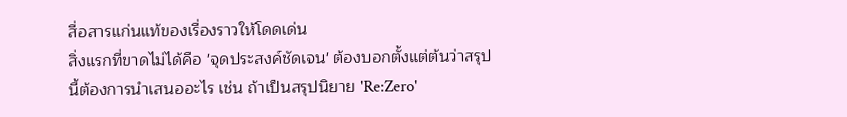สื่อสารแก่นแท้ของเรื่องราวให้โดดเด่น
สิ่งแรกที่ขาดไม่ได้คือ 'จุดประสงค์ชัดเจน' ต้องบอกตั้งแต่ต้นว่าสรุปนี้ต้องการนำเสนออะไร เช่น ถ้าเป็นสรุปนิยาย 'Re:Zero'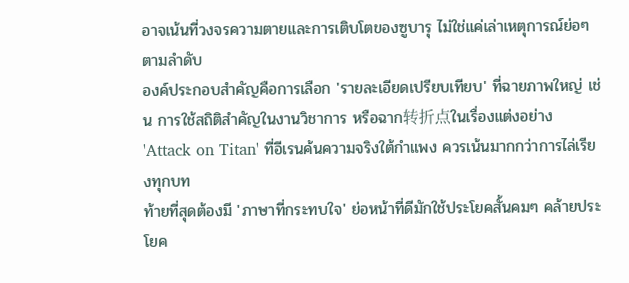อาจเน้นที่วงจรความตายและการเติบโตของซูบารุ ไม่ใช่แค่เล่าเหตุการณ์ย่อๆ ตามลำดับ
องค์ประกอบสำคัญคือการเลือก 'รายละเอียดเปรียบเทียบ' ที่ฉายภาพใหญ่ เช่น การใช้สถิติสำคัญในงานวิชาการ หรือฉาก转折点ในเรื่องแต่งอย่าง 'Attack on Titan' ที่อีเรนค้นความจริงใต้กำแพง ควรเน้นมากกว่าการไล่เรียงทุกบท
ท้ายที่สุดต้องมี 'ภาษาที่กระทบใจ' ย่อหน้าที่ดีมักใช้ประโยคสั้นคมๆ คล้ายประโยค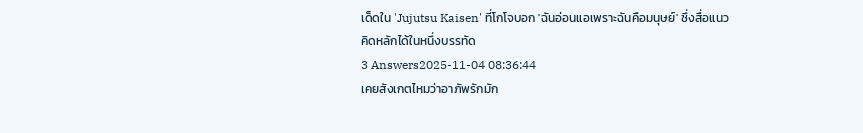เด็ดใน 'Jujutsu Kaisen' ที่โกโจบอก 'ฉันอ่อนแอเพราะฉันคือมนุษย์' ซึ่งสื่อแนวคิดหลักได้ในหนึ่งบรรทัด
3 Answers2025-11-04 08:36:44
เคยสังเกตไหมว่าอาภัพรักมัก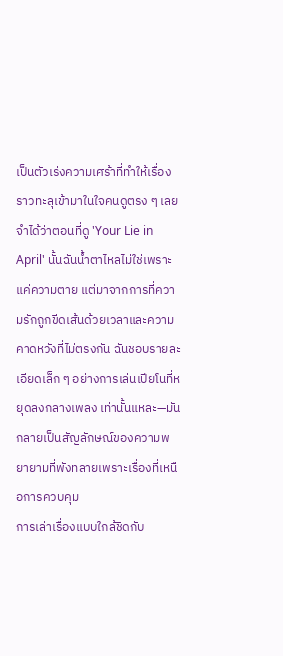เป็นตัวเร่งความเศร้าที่ทำให้เรื่องราวทะลุเข้ามาในใจคนดูตรง ๆ เลยจำได้ว่าตอนที่ดู 'Your Lie in April' นั้นฉันน้ำตาไหลไม่ใช่เพราะแค่ความตาย แต่มาจากการที่ความรักถูกขีดเส้นด้วยเวลาและความคาดหวังที่ไม่ตรงกัน ฉันชอบรายละเอียดเล็ก ๆ อย่างการเล่นเปียโนที่หยุดลงกลางเพลง เท่านั้นแหละ—มันกลายเป็นสัญลักษณ์ของความพยายามที่พังทลายเพราะเรื่องที่เหนือการควบคุม
การเล่าเรื่องแบบใกล้ชิดกับ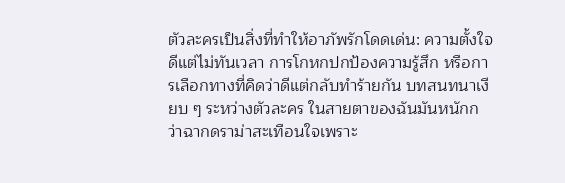ตัวละครเป็นสิ่งที่ทำให้อาภัพรักโดดเด่น: ความตั้งใจดีแต่ไม่ทันเวลา การโกหกปกป้องความรู้สึก หรือการเลือกทางที่คิดว่าดีแต่กลับทำร้ายกัน บทสนทนาเงียบ ๆ ระหว่างตัวละคร ในสายตาของฉันมันหนักกว่าฉากดราม่าสะเทือนใจเพราะ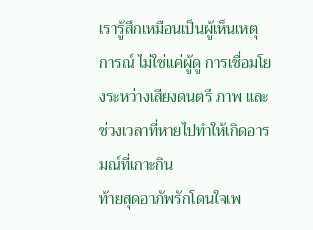เรารู้สึกเหมือนเป็นผู้เห็นเหตุการณ์ ไม่ใช่แค่ผู้ดู การเชื่อมโยงระหว่างเสียงดนตรี ภาพ และช่วงเวลาที่หายไปทำให้เกิดอารมณ์ที่เกาะกิน
ท้ายสุดอาภัพรักโดนใจเพ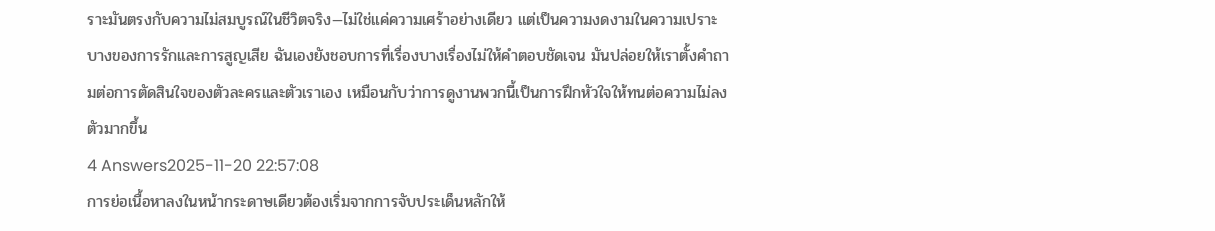ราะมันตรงกับความไม่สมบูรณ์ในชีวิตจริง—ไม่ใช่แค่ความเศร้าอย่างเดียว แต่เป็นความงดงามในความเปราะบางของการรักและการสูญเสีย ฉันเองยังชอบการที่เรื่องบางเรื่องไม่ให้คำตอบชัดเจน มันปล่อยให้เราตั้งคำถามต่อการตัดสินใจของตัวละครและตัวเราเอง เหมือนกับว่าการดูงานพวกนี้เป็นการฝึกหัวใจให้ทนต่อความไม่ลงตัวมากขึ้น
4 Answers2025-11-20 22:57:08
การย่อเนื้อหาลงในหน้ากระดาษเดียวต้องเริ่มจากการจับประเด็นหลักให้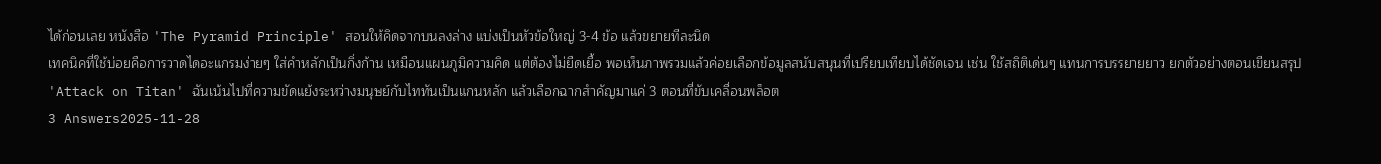ได้ก่อนเลย หนังสือ 'The Pyramid Principle' สอนให้คิดจากบนลงล่าง แบ่งเป็นหัวข้อใหญ่ 3-4 ข้อ แล้วขยายทีละนิด
เทคนิคที่ใช้บ่อยคือการวาดไดอะแกรมง่ายๆ ใส่คำหลักเป็นกิ่งก้าน เหมือนแผนภูมิความคิด แต่ต้องไม่ยืดเยื้อ พอเห็นภาพรวมแล้วค่อยเลือกข้อมูลสนับสนุนที่เปรียบเทียบได้ชัดเจน เช่น ใช้สถิติเด่นๆ แทนการบรรยายยาว ยกตัวอย่างตอนเขียนสรุป 'Attack on Titan' ฉันเน้นไปที่ความขัดแย้งระหว่างมนุษย์กับไททันเป็นแกนหลัก แล้วเลือกฉากสำคัญมาแค่ 3 ตอนที่ขับเคลื่อนพล็อต
3 Answers2025-11-28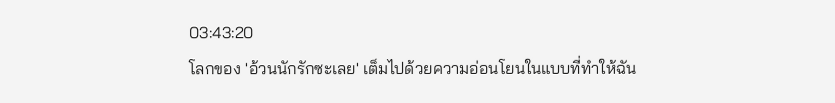03:43:20
โลกของ 'อ้วนนักรักซะเลย' เต็มไปด้วยความอ่อนโยนในแบบที่ทำให้ฉัน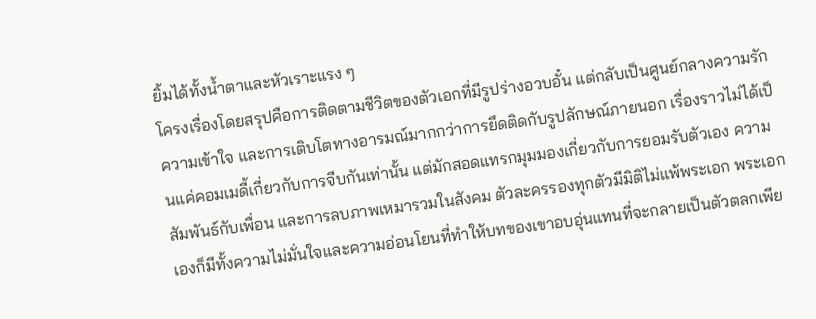ยิ้มได้ทั้งน้ำตาและหัวเราะแรง ๆ
โครงเรื่องโดยสรุปคือการติดตามชีวิตของตัวเอกที่มีรูปร่างอวบอั๋น แต่กลับเป็นศูนย์กลางความรัก ความเข้าใจ และการเติบโตทางอารมณ์มากกว่าการยึดติดกับรูปลักษณ์ภายนอก เรื่องราวไม่ได้เป็นแค่คอมเมดี้เกี่ยวกับการจีบกันเท่านั้น แต่มักสอดแทรกมุมมองเกี่ยวกับการยอมรับตัวเอง ความสัมพันธ์กับเพื่อน และการลบภาพเหมารวมในสังคม ตัวละครรองทุกตัวมีมิติไม่แพ้พระเอก พระเอกเองก็มีทั้งความไม่มั่นใจและความอ่อนโยนที่ทำให้บทของเขาอบอุ่นแทนที่จะกลายเป็นตัวตลกเพีย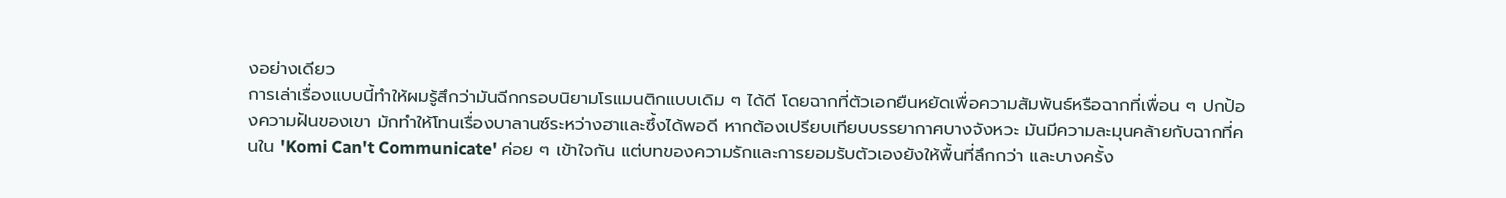งอย่างเดียว
การเล่าเรื่องแบบนี้ทำให้ผมรู้สึกว่ามันฉีกกรอบนิยามโรแมนติกแบบเดิม ๆ ได้ดี โดยฉากที่ตัวเอกยืนหยัดเพื่อความสัมพันธ์หรือฉากที่เพื่อน ๆ ปกป้องความฝันของเขา มักทำให้โทนเรื่องบาลานซ์ระหว่างฮาและซึ้งได้พอดี หากต้องเปรียบเทียบบรรยากาศบางจังหวะ มันมีความละมุนคล้ายกับฉากที่คนใน 'Komi Can't Communicate' ค่อย ๆ เข้าใจกัน แต่บทของความรักและการยอมรับตัวเองยังให้พื้นที่ลึกกว่า และบางครั้ง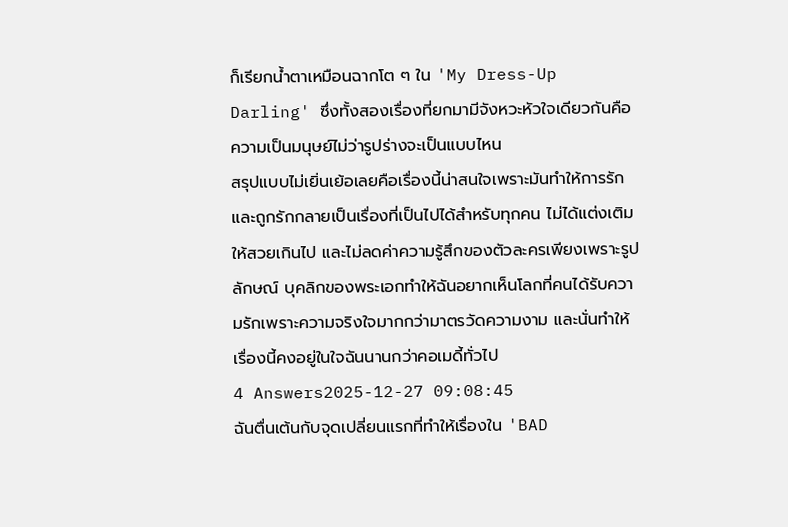ก็เรียกน้ำตาเหมือนฉากโต ๆ ใน 'My Dress-Up Darling' ซึ่งทั้งสองเรื่องที่ยกมามีจังหวะหัวใจเดียวกันคือความเป็นมนุษย์ไม่ว่ารูปร่างจะเป็นแบบไหน
สรุปแบบไม่เยิ่นเย้อเลยคือเรื่องนี้น่าสนใจเพราะมันทำให้การรักและถูกรักกลายเป็นเรื่องที่เป็นไปได้สำหรับทุกคน ไม่ได้แต่งเติมให้สวยเกินไป และไม่ลดค่าความรู้สึกของตัวละครเพียงเพราะรูปลักษณ์ บุคลิกของพระเอกทำให้ฉันอยากเห็นโลกที่คนได้รับความรักเพราะความจริงใจมากกว่ามาตรวัดความงาม และนั่นทำให้เรื่องนี้คงอยู่ในใจฉันนานกว่าคอเมดี้ทั่วไป
4 Answers2025-12-27 09:08:45
ฉันตื่นเต้นกับจุดเปลี่ยนแรกที่ทำให้เรื่องใน 'BAD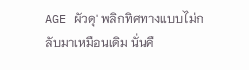AGE ผัวดุ' พลิกทิศทางแบบไม่กลับมาเหมือนเดิม นั่นคื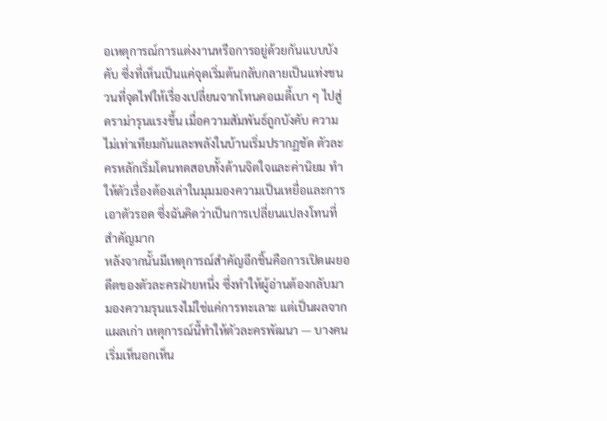อเหตุการณ์การแต่งงานหรือการอยู่ด้วยกันแบบบังคับ ซึ่งที่เห็นเป็นแค่จุดเริ่มต้นกลับกลายเป็นแท่งชนวนที่จุดไฟให้เรื่องเปลี่ยนจากโทนคอเมดี้เบา ๆ ไปสู่ดราม่ารุนแรงขึ้น เมื่อความสัมพันธ์ถูกบังคับ ความไม่เท่าเทียมกันและพลังในบ้านเริ่มปรากฏชัด ตัวละครหลักเริ่มโดนทดสอบทั้งด้านจิตใจและค่านิยม ทำให้ตัวเรื่องต้องเล่าในมุมมองความเป็นเหยื่อและการเอาตัวรอด ซึ่งฉันคิดว่าเป็นการเปลี่ยนแปลงโทนที่สำคัญมาก
หลังจากนั้นมีเหตุการณ์สำคัญอีกชิ้นคือการเปิดเผยอดีตของตัวละครฝ่ายหนึ่ง ซึ่งทำให้ผู้อ่านต้องกลับมามองความรุนแรงไม่ใช่แค่การทะเลาะ แต่เป็นผลจากแผลเก่า เหตุการณ์นี้ทำให้ตัวละครพัฒนา — บางคนเริ่มเห็นอกเห็น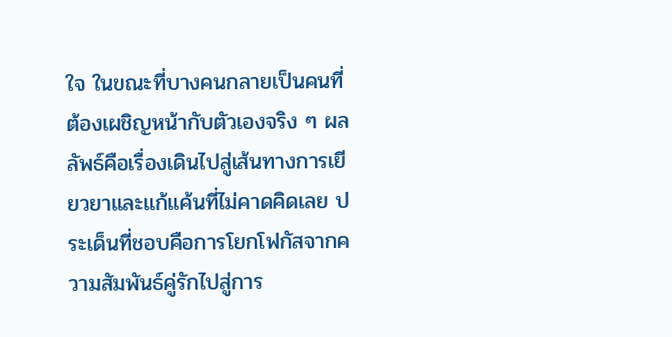ใจ ในขณะที่บางคนกลายเป็นคนที่ต้องเผชิญหน้ากับตัวเองจริง ๆ ผลลัพธ์คือเรื่องเดินไปสู่เส้นทางการเยียวยาและแก้แค้นที่ไม่คาดคิดเลย ประเด็นที่ชอบคือการโยกโฟกัสจากความสัมพันธ์คู่รักไปสู่การ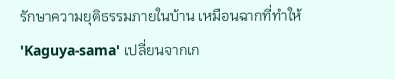รักษาความยุติธรรมภายในบ้าน เหมือนฉากที่ทำให้ 'Kaguya-sama' เปลี่ยนจากเก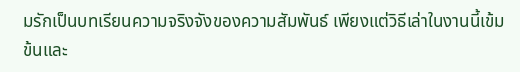มรักเป็นบทเรียนความจริงจังของความสัมพันธ์ เพียงแต่วิธีเล่าในงานนี้เข้มข้นและ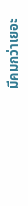มีคมกว่าเยอะ